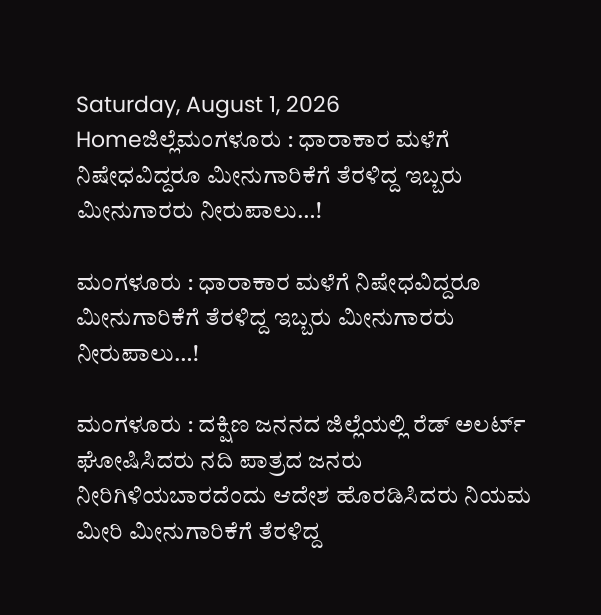Saturday, August 1, 2026
Homeಜಿಲ್ಲೆಮಂಗಳೂರು : ಧಾರಾಕಾರ ಮಳೆಗೆ ನಿಷೇಧವಿದ್ದರೂ ಮೀನುಗಾರಿಕೆಗೆ ತೆರಳಿದ್ದ ಇಬ್ಬರು ಮೀನುಗಾರರು ನೀರುಪಾಲು…!

ಮಂಗಳೂರು : ಧಾರಾಕಾರ ಮಳೆಗೆ ನಿಷೇಧವಿದ್ದರೂ ಮೀನುಗಾರಿಕೆಗೆ ತೆರಳಿದ್ದ ಇಬ್ಬರು ಮೀನುಗಾರರು ನೀರುಪಾಲು…!

ಮಂಗಳೂರು : ದಕ್ಷಿಣ ಜನನದ ಜಿಲ್ಲೆಯಲ್ಲಿ ರೆಡ್ ಅಲರ್ಟ್ ಘೋಷಿಸಿದರು ನದಿ ಪಾತ್ರದ ಜನರು ನೀರಿಗಿಳಿಯಬಾರದೆಂದು ಆದೇಶ ಹೊರಡಿಸಿದರು ನಿಯಮ ಮೀರಿ ಮೀನುಗಾರಿಕೆಗೆ ತೆರಳಿದ್ದ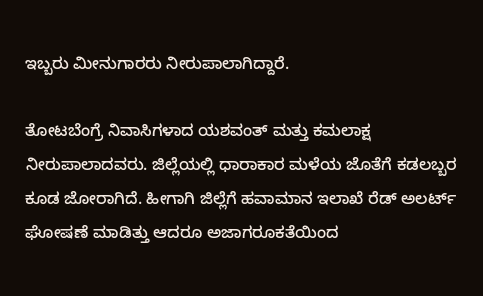ಇಬ್ಬರು ಮೀನುಗಾರರು ನೀರುಪಾಲಾಗಿದ್ದಾರೆ.

ತೋಟಬೆಂಗ್ರೆ ನಿವಾಸಿಗಳಾದ ಯಶವಂತ್ ಮತ್ತು ಕಮಲಾಕ್ಷ ನೀರುಪಾಲಾದವರು. ಜಿಲ್ಲೆಯಲ್ಲಿ ಧಾರಾಕಾರ ಮಳೆಯ ಜೊತೆಗೆ ಕಡಲಬ್ಬರ ಕೂಡ ಜೋರಾಗಿದೆ. ಹೀಗಾಗಿ ಜಿಲ್ಲೆಗೆ ಹವಾಮಾನ ಇಲಾಖೆ ರೆಡ್ ಅಲರ್ಟ್ ಘೋಷಣೆ ಮಾಡಿತ್ತು ಆದರೂ ಅಜಾಗರೂಕತೆಯಿಂದ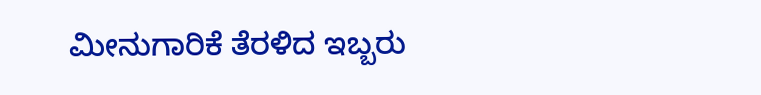ಮೀನುಗಾರಿಕೆ ತೆರಳಿದ ಇಬ್ಬರು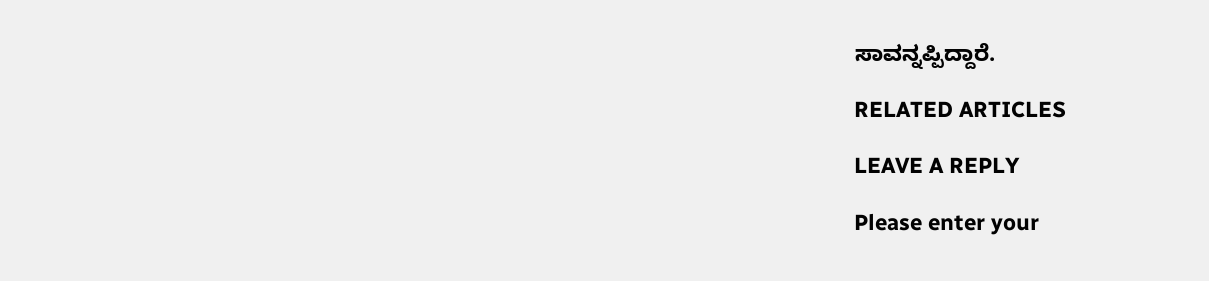ಸಾವನ್ನಪ್ಪಿದ್ದಾರೆ.

RELATED ARTICLES

LEAVE A REPLY

Please enter your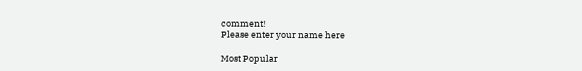comment!
Please enter your name here

Most Popular